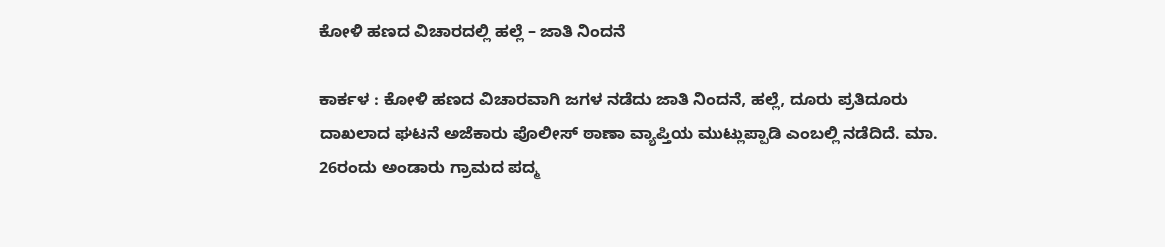ಕೋಳಿ ಹಣದ ವಿಚಾರದಲ್ಲಿ ಹಲ್ಲೆ – ಜಾತಿ ನಿಂದನೆ

ಕಾರ್ಕಳ : ಕೋಳಿ ಹಣದ ವಿಚಾರವಾಗಿ ಜಗಳ ನಡೆದು ಜಾತಿ ನಿಂದನೆ, ಹಲ್ಲೆ, ದೂರು ಪ್ರತಿದೂರು ದಾಖಲಾದ ಘಟನೆ ಅಜೆಕಾರು ಪೊಲೀಸ್‌ ಠಾಣಾ ವ್ಯಾಪ್ತಿಯ ಮುಟ್ಲುಪ್ಪಾಡಿ ಎಂಬಲ್ಲಿ ನಡೆದಿದೆ. ಮಾ. 26ರಂದು ಅಂಡಾರು ಗ್ರಾಮದ ಪದ್ಮ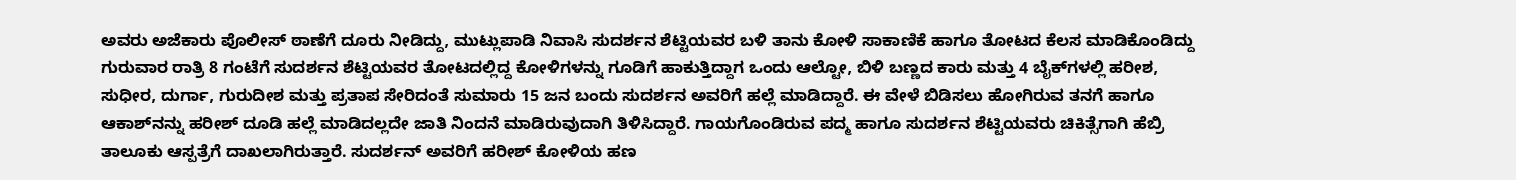ಅವರು ಅಜೆಕಾರು ಪೊಲೀಸ್‌ ಠಾಣೆಗೆ ದೂರು ನೀಡಿದ್ದು, ಮುಟ್ಲುಪಾಡಿ ನಿವಾಸಿ ಸುದರ್ಶನ ಶೆಟ್ಟಿಯವರ ಬಳಿ ತಾನು ಕೋಳಿ ಸಾಕಾಣಿಕೆ ಹಾಗೂ ತೋಟದ ಕೆಲಸ ಮಾಡಿಕೊಂಡಿದ್ದು ಗುರುವಾರ ರಾತ್ರಿ 8 ಗಂಟೆಗೆ ಸುದರ್ಶನ ಶೆಟ್ಟಿಯವರ ತೋಟದಲ್ಲಿದ್ದ ಕೋಳಿಗಳನ್ನು ಗೂಡಿಗೆ ಹಾಕುತ್ತಿದ್ದಾಗ ಒಂದು ಆಲ್ಟೋ, ಬಿಳಿ ಬಣ್ಣದ ಕಾರು ಮತ್ತು 4 ಬೈಕ್‌ಗಳಲ್ಲಿ ಹರೀಶ, ಸುಧೀರ, ದುರ್ಗಾ, ಗುರುದೀಶ ಮತ್ತು ಪ್ರತಾಪ ಸೇರಿದಂತೆ ಸುಮಾರು 15 ಜನ ಬಂದು ಸುದರ್ಶನ ಅವರಿಗೆ ಹಲ್ಲೆ ಮಾಡಿದ್ದಾರೆ. ಈ ವೇಳೆ ಬಿಡಿಸಲು ಹೋಗಿರುವ ತನಗೆ ಹಾಗೂ ಆಕಾಶ್‌ನನ್ನು ಹರೀಶ್ ದೂಡಿ ಹಲ್ಲೆ ಮಾಡಿದಲ್ಲದೇ ಜಾತಿ ನಿಂದನೆ ಮಾಡಿರುವುದಾಗಿ ತಿಳಿಸಿದ್ದಾರೆ. ಗಾಯಗೊಂಡಿರುವ ಪದ್ಮ ಹಾಗೂ ಸುದರ್ಶನ ಶೆಟ್ಟಿಯವರು ಚಿಕಿತ್ಸೆಗಾಗಿ ಹೆಬ್ರಿ ತಾಲೂಕು ಆಸ್ಪತ್ರೆಗೆ ದಾಖಲಾಗಿರುತ್ತಾರೆ. ಸುದರ್ಶನ್‌ ಅವರಿಗೆ ಹರೀಶ್‌ ಕೋಳಿಯ ಹಣ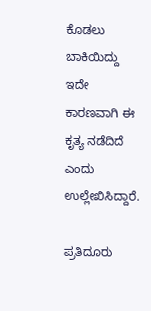ಕೊಡಲು ಬಾಕಿಯಿದ್ದು ಇದೇ ಕಾರಣವಾಗಿ ಈ ಕೃತ್ಯ ನಡೆದಿದೆ ಎಂದು ಉಲ್ಲೇಖಿಸಿದ್ದಾರೆ.

ಪ್ರತಿದೂರು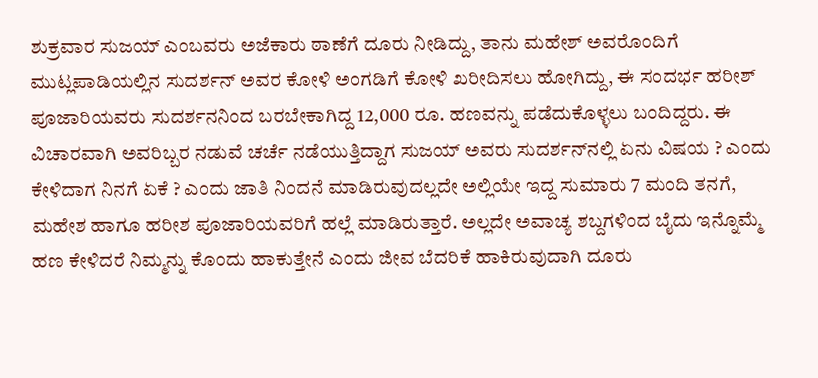ಶುಕ್ರವಾರ ಸುಜಯ್‌ ಎಂಬವರು ಅಜೆಕಾರು ಠಾಣೆಗೆ ದೂರು ನೀಡಿದ್ದು, ತಾನು ಮಹೇಶ್ ಅವರೊಂದಿಗೆ ಮುಟ್ಲಪಾಡಿಯಲ್ಲಿನ ಸುದರ್ಶನ್‌ ಅವರ ಕೋಳಿ ಅಂಗಡಿಗೆ ಕೋಳಿ ಖರೀದಿಸಲು ಹೋಗಿದ್ದು, ಈ ಸಂದರ್ಭ ಹರೀಶ್ ಪೂಜಾರಿಯವರು ಸುದರ್ಶನನಿಂದ ಬರಬೇಕಾಗಿದ್ದ 12,000 ರೂ. ಹಣವನ್ನು ಪಡೆದುಕೊಳ್ಳಲು ಬಂದಿದ್ದರು. ಈ ವಿಚಾರವಾಗಿ ಅವರಿಬ್ಬರ ನಡುವೆ ಚರ್ಚೆ ನಡೆಯುತ್ತಿದ್ದಾಗ ಸುಜಯ್‌ ಅವರು ಸುದರ್ಶನ್‌ನಲ್ಲಿ ಏನು ವಿಷಯ ? ಎಂದು ಕೇಳಿದಾಗ ನಿನಗೆ ಏಕೆ ? ಎಂದು ಜಾತಿ ನಿಂದನೆ ಮಾಡಿರುವುದಲ್ಲದೇ ಅಲ್ಲಿಯೇ ಇದ್ದ ಸುಮಾರು 7 ಮಂದಿ ತನಗೆ, ಮಹೇಶ ಹಾಗೂ ಹರೀಶ ಪೂಜಾರಿಯವರಿಗೆ ಹಲ್ಲೆ ಮಾಡಿರುತ್ತಾರೆ. ಅಲ್ಲದೇ ಅವಾಚ್ಯ ಶಬ್ದಗಳಿಂದ ಬೈದು ಇನ್ನೊಮ್ಮೆ ಹಣ ಕೇಳಿದರೆ ನಿಮ್ಮನ್ನು ಕೊಂದು ಹಾಕುತ್ತೇನೆ ಎಂದು ಜೀವ ಬೆದರಿಕೆ ಹಾಕಿರುವುದಾಗಿ ದೂರು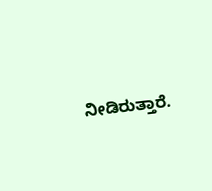ನೀಡಿರುತ್ತಾರೆ.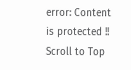error: Content is protected !!
Scroll to Top